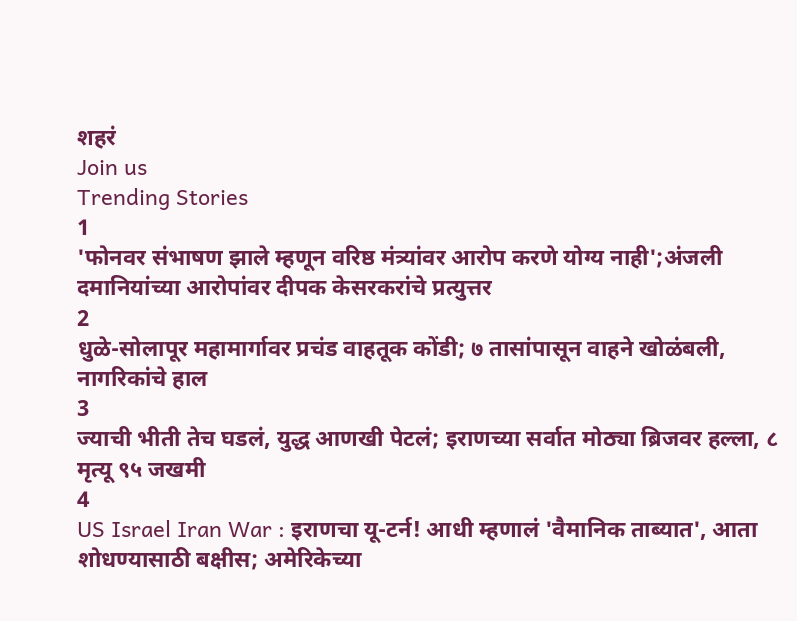शहरं
Join us
Trending Stories
1
'फोनवर संभाषण झाले म्हणून वरिष्ठ मंत्र्यांवर आरोप करणे योग्य नाही';अंजली दमानियांच्या आरोपांवर दीपक केसरकरांचे प्रत्युत्तर
2
धुळे-सोलापूर महामार्गावर प्रचंड वाहतूक कोंडी; ७ तासांपासून वाहने खोळंबली, नागरिकांचे हाल
3
ज्याची भीती तेच घडलं, युद्ध आणखी पेटलं; इराणच्या सर्वात मोठ्या ब्रिजवर हल्ला, ८ मृत्यू ९५ जखमी
4
US Israel Iran War : इराणचा यू-टर्न! आधी म्हणालं 'वैमानिक ताब्यात', आता शोधण्यासाठी बक्षीस; अमेरिकेच्या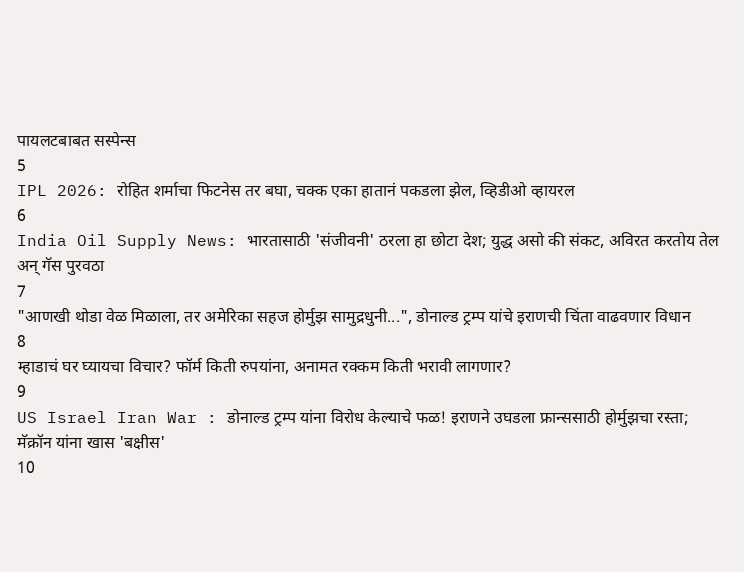पायलटबाबत सस्पेन्स
5
IPL 2026: रोहित शर्माचा फिटनेस तर बघा, चक्क एका हातानं पकडला झेल, व्हिडीओ व्हायरल
6
India Oil Supply News: भारतासाठी 'संजीवनी' ठरला हा छोटा देश; युद्ध असो की संकट, अविरत करतोय तेल अन् गॅस पुरवठा
7
"आणखी थोडा वेळ मिळाला, तर अमेरिका सहज होर्मुझ सामुद्रधुनी...", डोनाल्ड ट्रम्प यांचे इराणची चिंता वाढवणार विधान
8
म्हाडाचं घर घ्यायचा विचार? फॉर्म किती रुपयांना, अनामत रक्कम किती भरावी लागणार?
9
US Israel Iran War : डोनाल्ड ट्रम्प यांना विरोध केल्याचे फळ! इराणने उघडला फ्रान्ससाठी होर्मुझचा रस्ता; मॅक्रॉन यांना खास 'बक्षीस'
10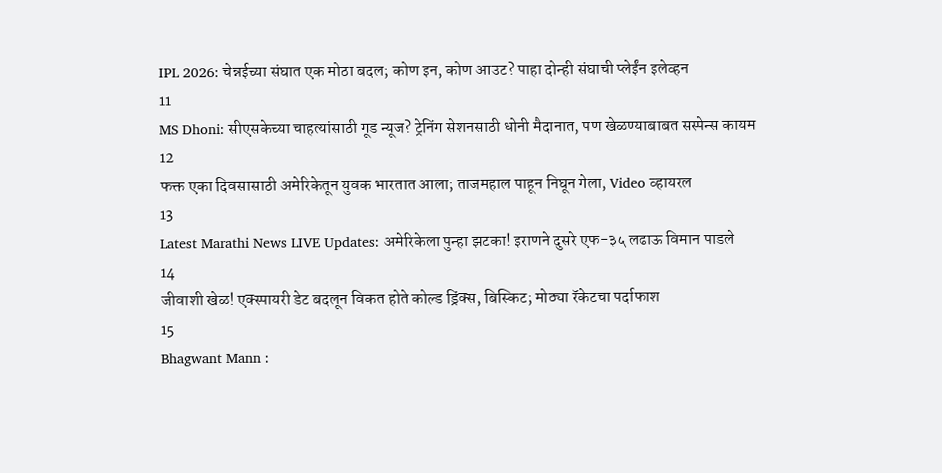IPL 2026: चेन्नईच्या संघात एक मोठा बदल; कोण इन, कोण आउट? पाहा दोन्ही संघाची प्लेईंन इलेव्हन
11
MS Dhoni: सीएसकेच्या चाहत्यांसाठी गूड न्यूज? ट्रेनिंग सेशनसाठी धोनी मैदानात, पण खेळण्याबाबत सस्पेन्स कायम
12
फक्त एका दिवसासाठी अमेरिकेतून युवक भारतात आला; ताजमहाल पाहून निघून गेला, Video व्हायरल
13
Latest Marathi News LIVE Updates: अमेरिकेला पुन्हा झटका! इराणने दुसरे एफ-३५ लढाऊ विमान पाडले
14
जीवाशी खेळ! एक्स्पायरी डेट बदलून विकत होते कोल्ड ड्रिंक्स, बिस्किट; मोठ्या रॅकेटचा पर्दाफाश
15
Bhagwant Mann :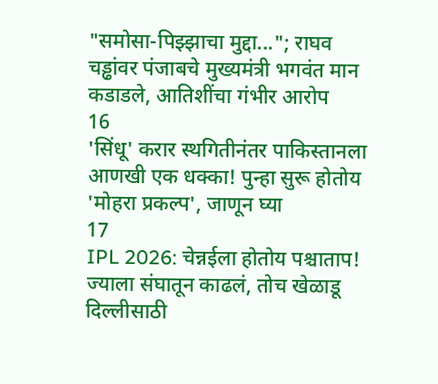"समोसा-पिझ्झाचा मुद्दा..."; राघव चड्ढांवर पंजाबचे मुख्यमंत्री भगवंत मान कडाडले, आतिशींचा गंभीर आरोप
16
'सिंधू' करार स्थगितीनंतर पाकिस्तानला आणखी एक धक्का! पुन्हा सुरू होतोय 'मोहरा प्रकल्प', जाणून घ्या
17
IPL 2026: चेन्नईला होतोय पश्चाताप! ज्याला संघातून काढलं, तोच खेळाडू दिल्लीसाठी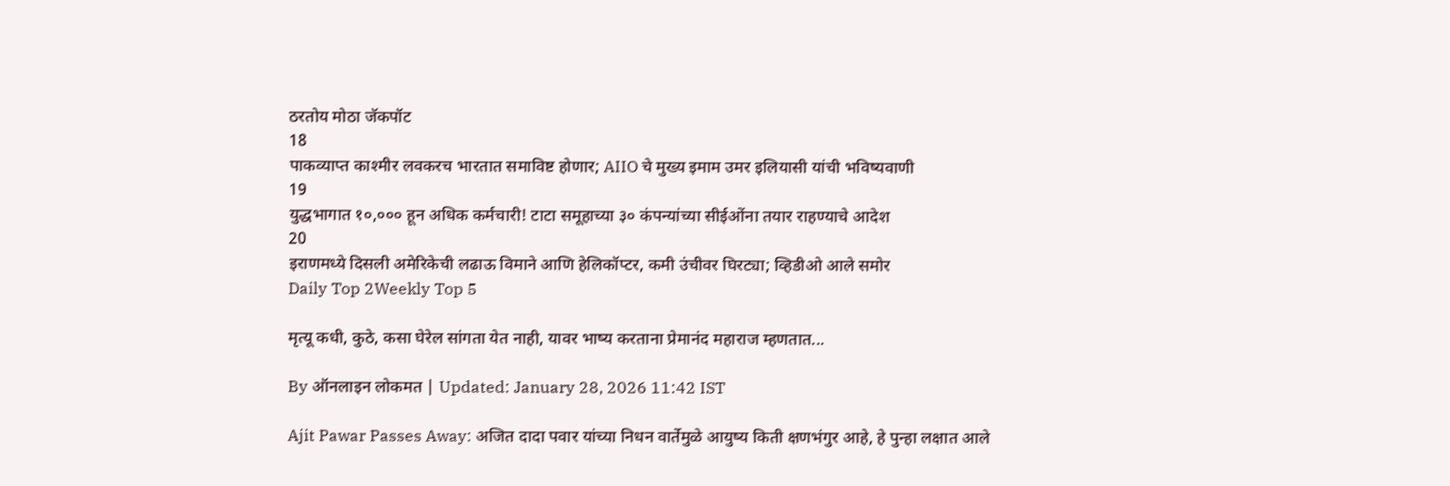ठरतोय मोठा जॅकपॉट
18
पाकव्याप्त काश्मीर लवकरच भारतात समाविष्ट होणार; AIIO चे मुख्य इमाम उमर इलियासी यांची भविष्यवाणी
19
युद्धभागात १०,००० हून अधिक कर्मचारी! टाटा समूहाच्या ३० कंपन्यांच्या सीईओंना तयार राहण्याचे आदेश
20
इराणमध्ये दिसली अमेरिकेची लढाऊ विमाने आणि हेलिकॉप्टर, कमी उंचीवर घिरट्या; व्हिडीओ आले समोर
Daily Top 2Weekly Top 5

मृत्यू कधी, कुठे, कसा घेरेल सांगता येत नाही, यावर भाष्य करताना प्रेमानंद महाराज म्हणतात...

By ऑनलाइन लोकमत | Updated: January 28, 2026 11:42 IST

Ajit Pawar Passes Away: अजित दादा पवार यांच्या निधन वार्तेमुळे आयुष्य किती क्षणभंगुर आहे, हे पुन्हा लक्षात आले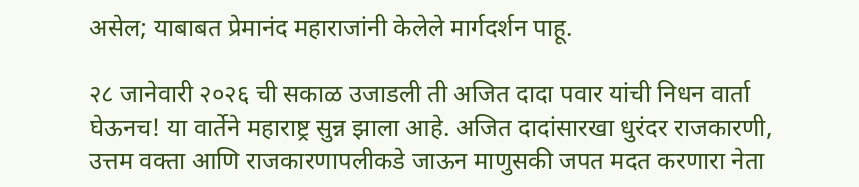असेल; याबाबत प्रेमानंद महाराजांनी केलेले मार्गदर्शन पाहू.

२८ जानेवारी २०२६ ची सकाळ उजाडली ती अजित दादा पवार यांची निधन वार्ता घेऊनच! या वार्तेने महाराष्ट्र सुन्न झाला आहे. अजित दादांसारखा धुरंदर राजकारणी, उत्तम वक्ता आणि राजकारणापलीकडे जाऊन माणुसकी जपत मदत करणारा नेता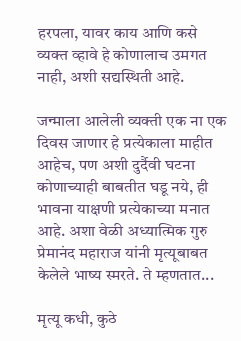हरपला, यावर काय आणि कसे व्यक्त व्हावे हे कोणालाच उमगत नाही, अशी सद्यस्थिती आहे.

जन्माला आलेली व्यक्ती एक ना एक दिवस जाणार हे प्रत्येकाला माहीत आहेच, पण अशी दुर्दैवी घटना कोणाच्याही बाबतीत घडू नये, ही भावना याक्षणी प्रत्येकाच्या मनात आहे. अशा वेळी अध्यात्मिक गुरु प्रेमानंद महाराज यांनी मृत्यूबाबत केलेले भाष्य स्मरते. ते म्हणतात...

मृत्यू कधी, कुठे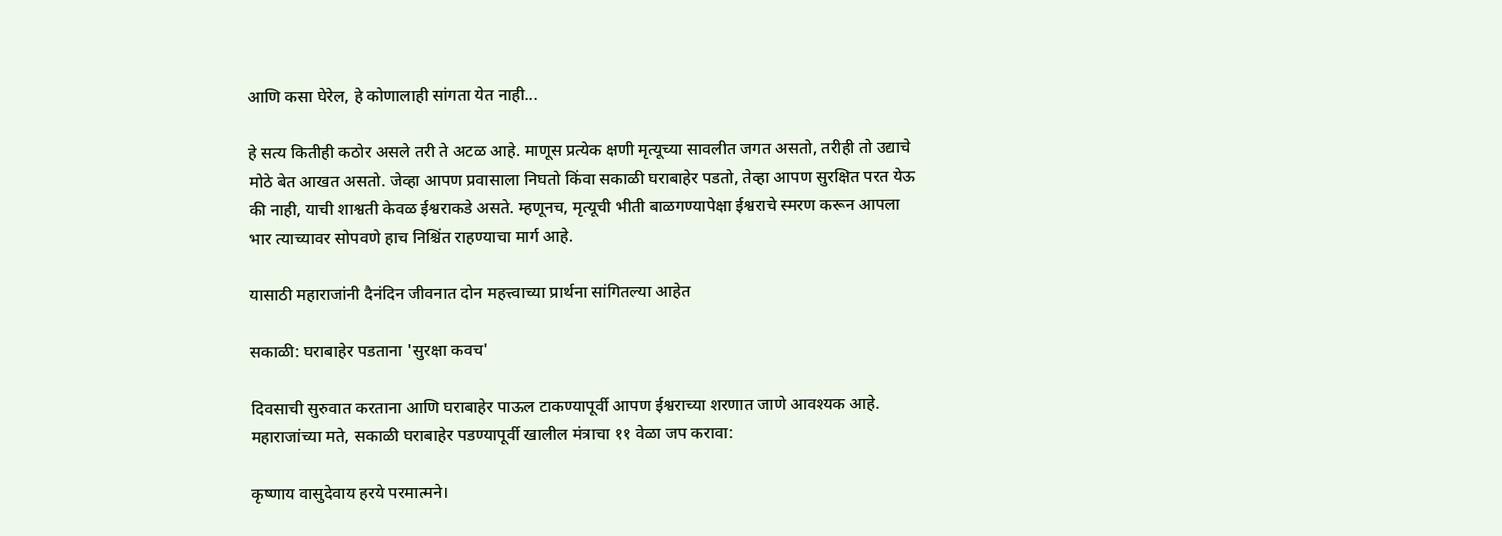आणि कसा घेरेल, हे कोणालाही सांगता येत नाही...

हे सत्य कितीही कठोर असले तरी ते अटळ आहे. माणूस प्रत्येक क्षणी मृत्यूच्या सावलीत जगत असतो, तरीही तो उद्याचे मोठे बेत आखत असतो. जेव्हा आपण प्रवासाला निघतो किंवा सकाळी घराबाहेर पडतो, तेव्हा आपण सुरक्षित परत येऊ की नाही, याची शाश्वती केवळ ईश्वराकडे असते. म्हणूनच, मृत्यूची भीती बाळगण्यापेक्षा ईश्वराचे स्मरण करून आपला भार त्याच्यावर सोपवणे हाच निश्चिंत राहण्याचा मार्ग आहे.

यासाठी महाराजांनी दैनंदिन जीवनात दोन महत्त्वाच्या प्रार्थना सांगितल्या आहेत

सकाळी: घराबाहेर पडताना 'सुरक्षा कवच'

दिवसाची सुरुवात करताना आणि घराबाहेर पाऊल टाकण्यापूर्वी आपण ईश्वराच्या शरणात जाणे आवश्यक आहे. महाराजांच्या मते, सकाळी घराबाहेर पडण्यापूर्वी खालील मंत्राचा ११ वेळा जप करावा:

कृष्णाय वासुदेवाय हरये परमात्मने।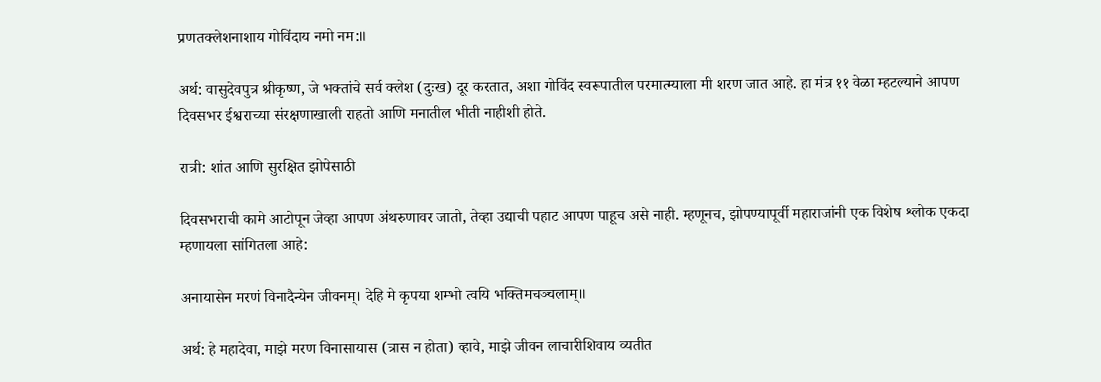प्रणतक्लेशनाशाय गोविंदाय नमो नम:॥

अर्थ: वासुदेवपुत्र श्रीकृष्ण, जे भक्तांचे सर्व क्लेश (दुःख) दूर करतात, अशा गोविंद स्वरूपातील परमात्म्याला मी शरण जात आहे. हा मंत्र ११ वेळा म्हटल्याने आपण दिवसभर ईश्वराच्या संरक्षणाखाली राहतो आणि मनातील भीती नाहीशी होते.

रात्री: शांत आणि सुरक्षित झोपेसाठी

दिवसभराची कामे आटोपून जेव्हा आपण अंथरुणावर जातो, तेव्हा उद्याची पहाट आपण पाहूच असे नाही. म्हणूनच, झोपण्यापूर्वी महाराजांनी एक विशेष श्लोक एकदा म्हणायला सांगितला आहे:

अनायासेन मरणं विनादैन्येन जीवनम्। देहि मे कृपया शम्भो त्वयि भक्तिमचञ्चलाम्॥

अर्थ: हे महादेवा, माझे मरण विनासायास (त्रास न होता) व्हावे, माझे जीवन लाचारीशिवाय व्यतीत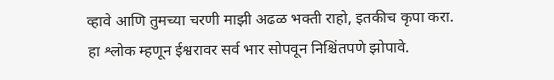व्हावे आणि तुमच्या चरणी माझी अढळ भक्ती राहो, इतकीच कृपा करा. हा श्लोक म्हणून ईश्वरावर सर्व भार सोपवून निश्चिंतपणे झोपावे.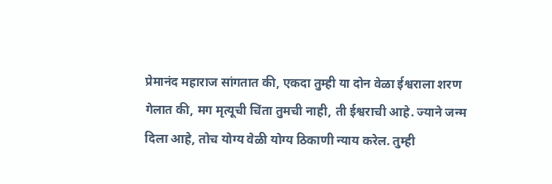प्रेमानंद महाराज सांगतात की, एकदा तुम्ही या दोन वेळा ईश्वराला शरण गेलात की, मग मृत्यूची चिंता तुमची नाही, ती ईश्वराची आहे. ज्याने जन्म दिला आहे, तोच योग्य वेळी योग्य ठिकाणी न्याय करेल. तुम्ही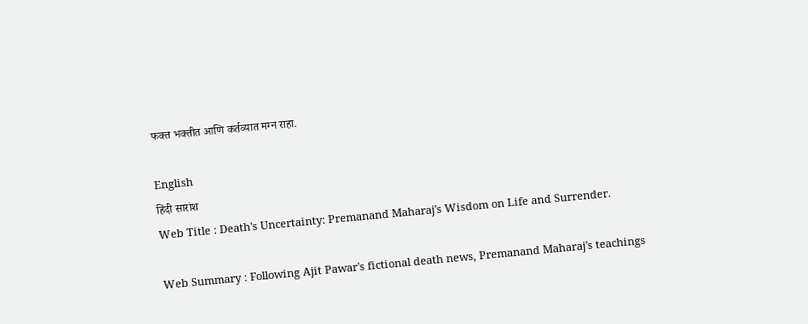फक्त भक्तीत आणि कर्तव्यात मग्न राहा.

English
हिंदी सारांश
Web Title : Death's Uncertainty: Premanand Maharaj's Wisdom on Life and Surrender.

Web Summary : Following Ajit Pawar's fictional death news, Premanand Maharaj's teachings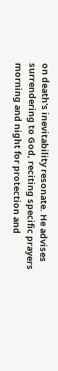on death's inevitability resonate. He advises surrendering to God, reciting specific prayers morning and night for protection and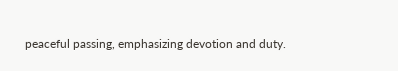peaceful passing, emphasizing devotion and duty.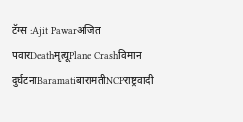टॅग्स :Ajit Pawarअजित पवारDeathमृत्यूPlane Crashविमान दुर्घटनाBaramatiबारामतीNCPराष्ट्रवादी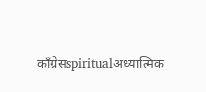काँग्रेसspiritualअध्यात्मिक